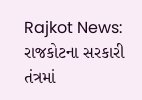Rajkot News: રાજકોટના સરકારી તંત્રમાં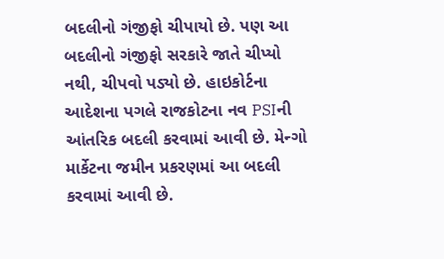બદલીનો ગંજીફો ચીપાયો છે. પણ આ બદલીનો ગંજીફો સરકારે જાતે ચીપ્યો નથી, ચીપવો પડ્યો છે. હાઇકોર્ટના આદેશના પગલે રાજકોટના નવ PSIની આંતરિક બદલી કરવામાં આવી છે. મેન્ગો માર્કેટના જમીન પ્રકરણમાં આ બદલી કરવામાં આવી છે.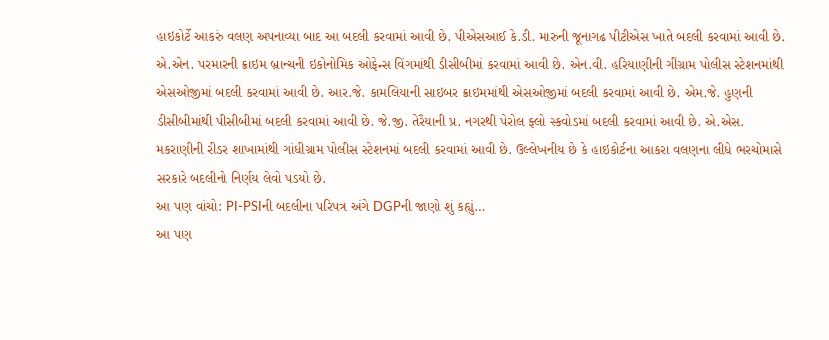હાઇકોર્ટે આકરું વલણ અપનાવ્યા બાદ આ બદલી કરવામાં આવી છે. પીએસઆઈ કે.ડી. મારુની જૂનાગઢ પીટીએસ ખાતે બદલી કરવામાં આવી છે.
એ.એન. પરમારની ક્રાઇમ બ્રાન્ચની ઇકોનોમિક ઓફેન્સ વિંગમાંથી ડીસીબીમાં કરવામાં આવી છે. એન.વી. હરિયાણીની ગીંગ્રામ પોલીસ સ્ટેશનમાંથી એસઓજીમાં બદલી કરવામાં આવી છે. આર.જે. કામલિયાની સાઇબર ક્રાઇમમાંથી એસઓજીમાં બદલી કરવામાં આવી છે. એમ.જે. હુણની ડીસીબીમાંથી પીસીબીમાં બદલી કરવામાં આવી છે. જે.જી. તેરૈયાની પ્ર. નગરથી પેરોલ ફ્લો સ્કવોડમાં બદલી કરવામાં આવી છે. એ.એસ. મકરાણીની રીડર શાખામાંથી ગાંધીગ્રામ પોલીસ સ્ટેશનમાં બદલી કરવામાં આવી છે. ઉલ્લેખનીય છે કે હાઇકોર્ટના આકરા વલણના લીધે ભરચોમાસે સરકારે બદલીનો નિર્ણય લેવો પડયો છે.
આ પણ વાંચો: PI-PSIની બદલીના પરિપત્ર અંગે DGPની જાણો શું કહ્યું…
આ પણ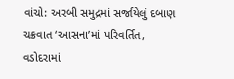વાંચો: અરબી સમુદ્રમાં સર્જાયેલું દબાણ ચક્રવાત ‘આસના’માં પરિવર્તિત, વડોદરામાં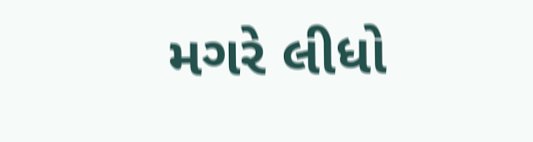મગરે લીધો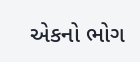એકનો ભોગ